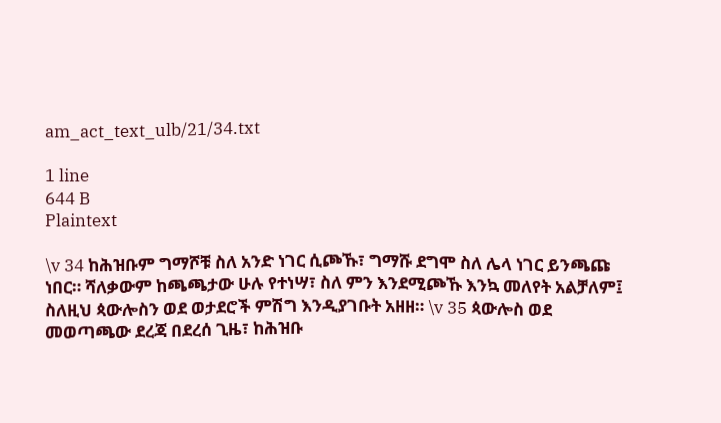am_act_text_ulb/21/34.txt

1 line
644 B
Plaintext

\v 34 ከሕዝቡም ግማሾቹ ስለ አንድ ነገር ሲጮኹ፣ ግማሹ ደግሞ ስለ ሌላ ነገር ይንጫጩ ነበር። ሻለቃውም ከጫጫታው ሁሉ የተነሣ፣ ስለ ምን እንደሚጮኹ እንኳ መለየት አልቻለም፤ ስለዚህ ጳውሎስን ወደ ወታደሮች ምሽግ እንዲያገቡት አዘዘ። \v 35 ጳውሎስ ወደ መወጣጫው ደረጃ በደረሰ ጊዜ፣ ከሕዝቡ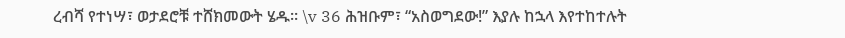ረብሻ የተነሣ፣ ወታደሮቹ ተሸክመውት ሄዱ። \v 36 ሕዝቡም፣ “አስወግደው!” እያሉ ከኋላ እየተከተሉት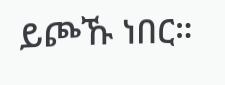ይጮኹ ነበር።